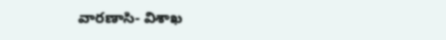వారణాసి- విశాఖ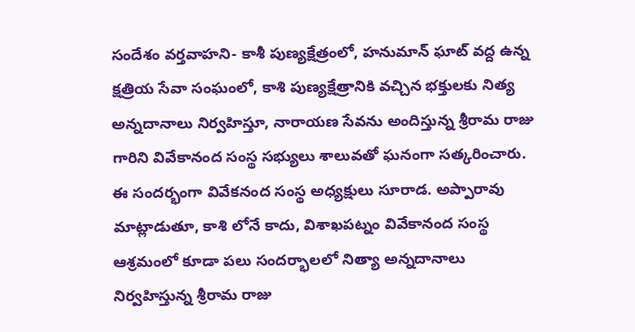సందేశం వర్తవాహని- కాశీ పుణ్యక్షేత్రంలో, హనుమాన్ ఘాట్ వద్ద ఉన్న క్షత్రియ సేవా సంఘంలో, కాశి పుణ్యక్షేత్రానికి వచ్చిన భక్తులకు నిత్య అన్నదానాలు నిర్వహిస్తూ, నారాయణ సేవను అందిస్తున్న శ్రీరామ రాజు గారిని వివేకానంద సంస్థ సభ్యులు శాలువతో ఘనంగా సత్కరించారు. ఈ సందర్భంగా వివేకనంద సంస్థ అధ్యక్షులు సూరాడ. అప్పారావు మాట్లాడుతూ, కాశి లోనే కాదు, విశాఖపట్నం వివేకానంద సంస్థ ఆశ్రమంలో కూడా పలు సందర్భాలలో నిత్యా అన్నదానాలు నిర్వహిస్తున్న శ్రీరామ రాజు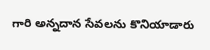గారి అన్నదాన సేవలను కొనియాడారు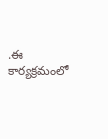.ఈ కార్యక్రమంలో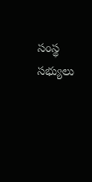సంస్థ సభ్యులు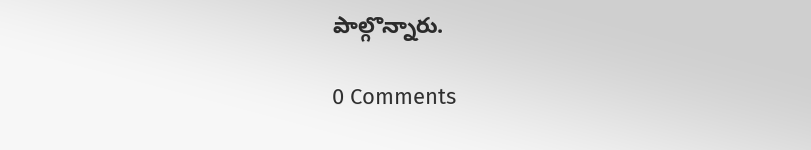పాల్గొన్నారు.

0 Comments